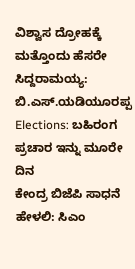ವಿಶ್ವಾಸ ದ್ರೋಹಕ್ಕೆ ಮತ್ತೊಂದು ಹೆಸರೇ ಸಿದ್ದರಾಮಯ್ಯ: ಬಿ.ಎಸ್.ಯಡಿಯೂರಪ್ಪ
Elections: ಬಹಿರಂಗ ಪ್ರಚಾರ ಇನ್ನು ಮೂರೇ ದಿನ
ಕೇಂದ್ರ ಬಿಜೆಪಿ ಸಾಧನೆ ಹೇಳಲಿ: ಸಿಎಂ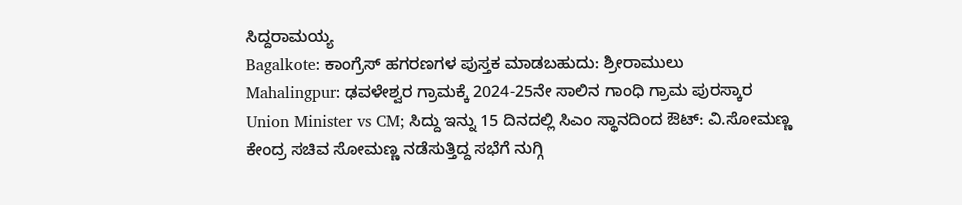ಸಿದ್ದರಾಮಯ್ಯ
Bagalkote: ಕಾಂಗ್ರೆಸ್ ಹಗರಣಗಳ ಪುಸ್ತಕ ಮಾಡಬಹುದು: ಶ್ರೀರಾಮುಲು
Mahalingpur: ಢವಳೇಶ್ವರ ಗ್ರಾಮಕ್ಕೆ 2024-25ನೇ ಸಾಲಿನ ಗಾಂಧಿ ಗ್ರಾಮ ಪುರಸ್ಕಾರ
Union Minister vs CM; ಸಿದ್ದು ಇನ್ನು 15 ದಿನದಲ್ಲಿ ಸಿಎಂ ಸ್ಥಾನದಿಂದ ಔಟ್: ವಿ.ಸೋಮಣ್ಣ
ಕೇಂದ್ರ ಸಚಿವ ಸೋಮಣ್ಣ ನಡೆಸುತ್ತಿದ್ದ ಸಭೆಗೆ ನುಗ್ಗಿ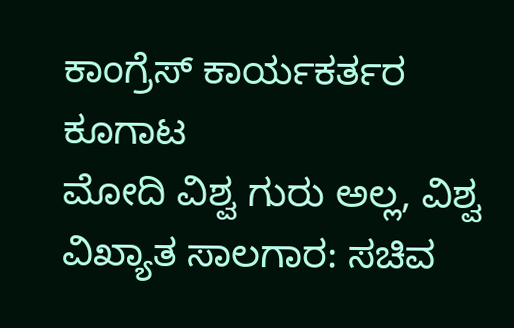ಕಾಂಗ್ರೆಸ್ ಕಾರ್ಯಕರ್ತರ ಕೂಗಾಟ
ಮೋದಿ ವಿಶ್ವ ಗುರು ಅಲ್ಲ, ವಿಶ್ವ ವಿಖ್ಯಾತ ಸಾಲಗಾರ: ಸಚಿವ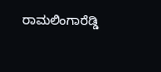ರಾಮಲಿಂಗಾರೆಡ್ಡಿ